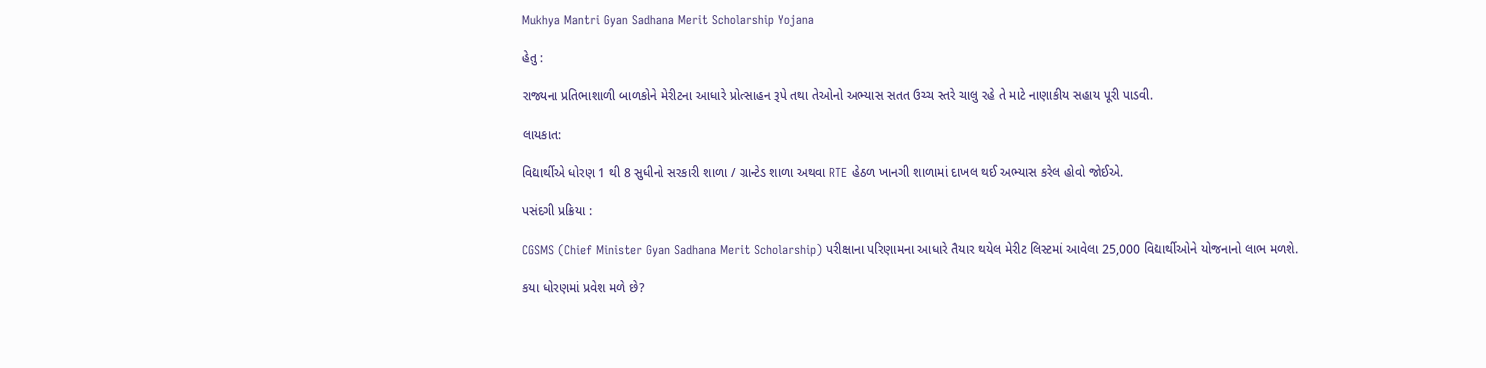Mukhya Mantri Gyan Sadhana Merit Scholarship Yojana

હેતુ :

રાજ્યના પ્રતિભાશાળી બાળકોને મેરીટના આધારે પ્રોત્સાહન રૂપે તથા તેઓનો અભ્યાસ સતત ઉચ્ચ સ્તરે ચાલુ રહે તે માટે નાણાકીય સહાય પૂરી પાડવી.

લાયકાત:

વિદ્યાર્થીએ ધોરણ 1 થી 8 સુધીનો સરકારી શાળા / ગ્રાન્ટેડ શાળા અથવા RTE હેઠળ ખાનગી શાળામાં દાખલ થઈ અભ્યાસ કરેલ હોવો જોઈએ.

પસંદગી પ્રક્રિયા :

CGSMS (Chief Minister Gyan Sadhana Merit Scholarship) પરીક્ષાના પરિણામના આધારે તૈયાર થયેલ મેરીટ લિસ્ટમાં આવેલા 25,000 વિદ્યાર્થીઓને યોજનાનો લાભ મળશે.

કયા ધોરણમાં પ્રવેશ મળે છે?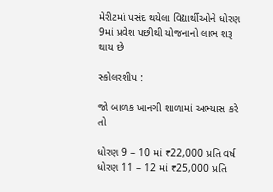મેરીટમાં પસંદ થયેલા વિદ્યાર્થીઓને ધોરણ 9માં પ્રવેશ પછીથી યોજનાનો લાભ શરૂ થાય છે

સ્કોલરશીપ :

જો બાળક ખાનગી શાળામાં અભ્યાસ કરે તો

ધોરણ 9 – 10 માં ₹22,000 પ્રતિ વર્ષ
ધોરણ 11 – 12 માં ₹25,000 પ્રતિ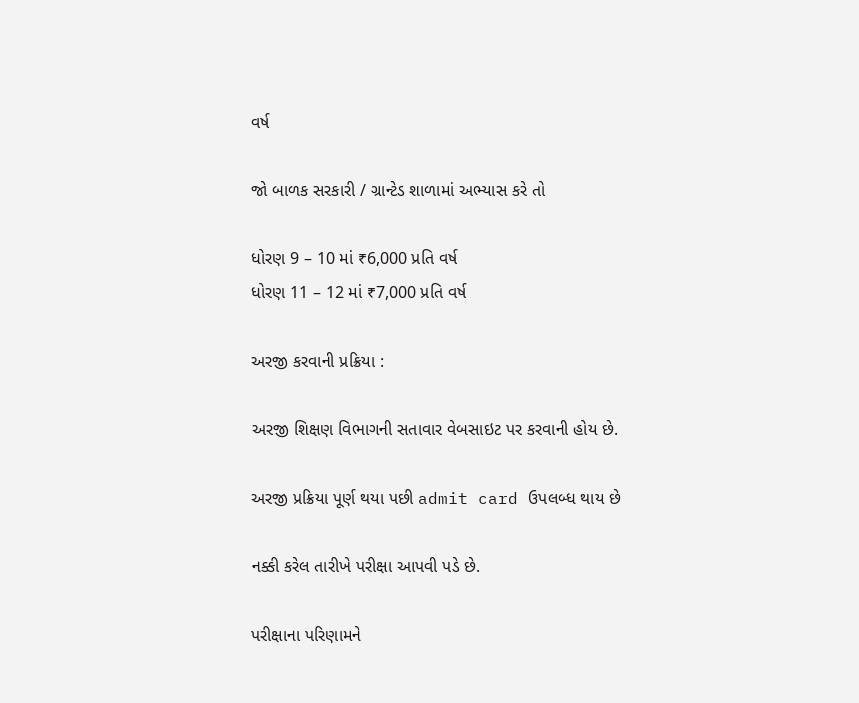વર્ષ

જો બાળક સરકારી / ગ્રાન્ટેડ શાળામાં અભ્યાસ કરે તો

ધોરણ 9 – 10 માં ₹6,000 પ્રતિ વર્ષ
ધોરણ 11 – 12 માં ₹7,000 પ્રતિ વર્ષ

અરજી કરવાની પ્રક્રિયા :

અરજી શિક્ષણ વિભાગની સતાવાર વેબસાઇટ પર કરવાની હોય છે.

અરજી પ્રક્રિયા પૂર્ણ થયા પછી admit card ઉપલબ્ધ થાય છે

નક્કી કરેલ તારીખે પરીક્ષા આપવી પડે છે.

પરીક્ષાના પરિણામને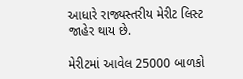આધારે રાજ્યસ્તરીય મેરીટ લિસ્ટ જાહેર થાય છે.

મેરીટમાં આવેલ 25000 બાળકો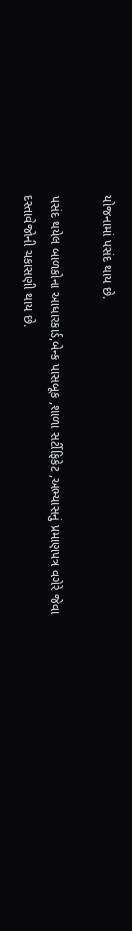યોજનામાં પસંદ થાય છે.

પસંદ થયેલ બાળકોના આધારકાર્ડ,બેન્ક પાસબૂક ,શાળા સર્ટીફિકેટ ,અભ્યાસનું પ્રમાણપત્ર વગેરે જેવા દસ્તાવેજોની ચકાસણી થાય છે.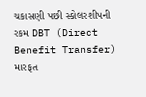ચકાસણી પછી સ્કોલરશીપની રકમ DBT (Direct Benefit Transfer) મારફત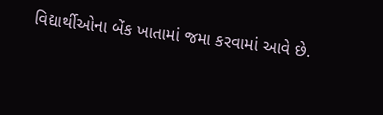વિદ્યાર્થીઓના બેંક ખાતામાં જમા કરવામાં આવે છે.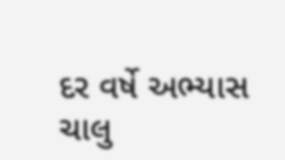દર વર્ષે અભ્યાસ ચાલુ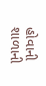હોવાની શાળાની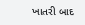ખાતરી બાદ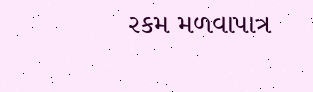રકમ મળવાપાત્ર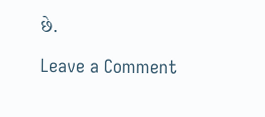છે.

Leave a Comment